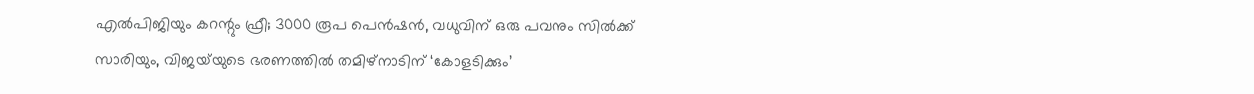എൽപിജിയും കറന്റും ഫ്രീ; 3000 രൂപ പെൻഷൻ, വധുവിന് ഒരു പവനും സിൽക്ക് സാരിയും, വിജയ്‍യുടെ ഭരണത്തിൽ തമിഴ്നാടിന് ‘കോളടിക്കും’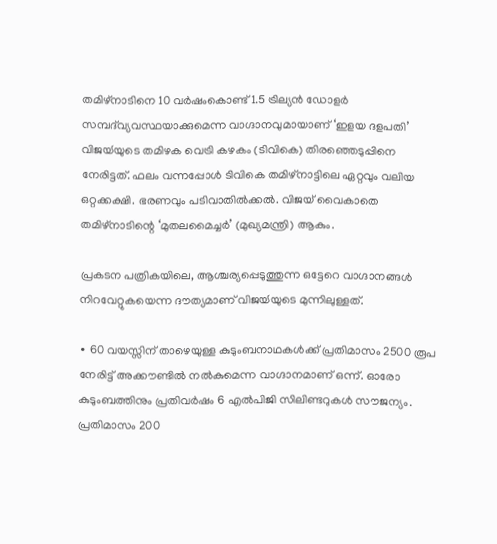തമിഴ്നാടിനെ 10 വർഷംകൊണ്ട് 1.5 ട്രില്യൻ ഡോളർ സമ്പദ്‍വ്യവസ്ഥയാക്കുമെന്ന വാഗ്ദാനവുമായാണ് ‘ഇളയ ദളപതി’ വിജയ്‍യുടെ തമിഴക വെട്രി കഴകം (ടിവികെ) തിരഞ്ഞെടുപ്പിനെ നേരിട്ടത്. ഫലം വന്നപ്പോൾ ടിവികെ തമിഴ്നാട്ടിലെ ഏറ്റവും വലിയ ഒറ്റക്കക്ഷി. ഭരണവും പടിവാതിൽക്കൽ. വിജയ് വൈകാതെ തമിഴ്നാടിന്റെ ‘മുതലമൈച്ചർ’ (മുഖ്യമന്ത്രി) ആകും.

പ്രകടന പത്രികയിലെ, ആശ്ചര്യപ്പെടുത്തുന്ന ഒട്ടേറെ വാഗ്ദാനങ്ങൾ നിറവേറ്റുകയെന്ന ദൗത്യമാണ് വിജയ്‍യുടെ മുന്നിലുള്ളത്.

∙ 60 വയസ്സിന് താഴെയുള്ള കുടുംബനാഥകൾക്ക് പ്രതിമാസം 2500 രൂപ നേരിട്ട് അക്കൗണ്ടിൽ നൽകുമെന്ന വാഗ്ദാനമാണ് ഒന്ന്. ഓരോ കുടുംബത്തിനും പ്രതിവർഷം 6 എൽപിജി സിലിണ്ടറുകൾ സൗജന്യം. പ്രതിമാസം 200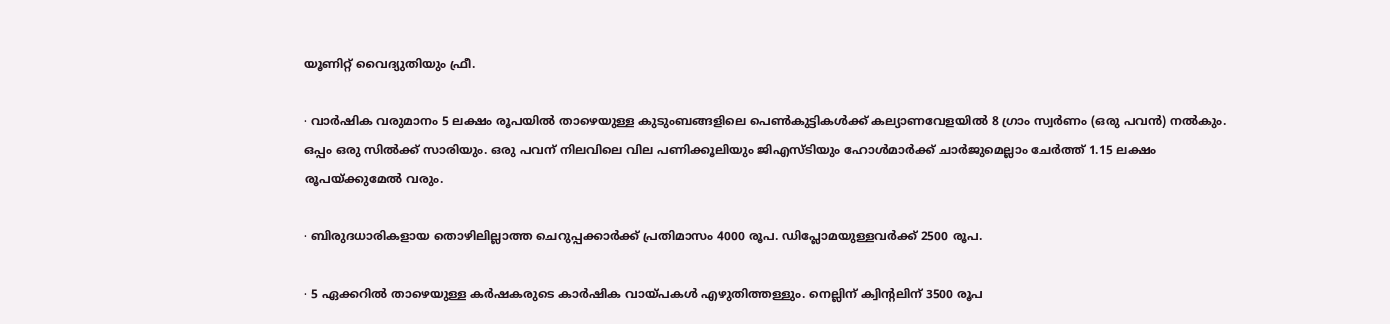യൂണിറ്റ് വൈദ്യുതിയും ഫ്രീ.

∙ വാർഷിക വരുമാനം 5 ലക്ഷം രൂപയിൽ താഴെയുള്ള കുടുംബങ്ങളിലെ പെൺകുട്ടികൾക്ക് കല്യാണവേളയിൽ 8 ഗ്രാം സ്വർണം (ഒരു പവൻ) നൽകും. ഒപ്പം ഒരു സിൽക്ക് സാരിയും. ഒരു പവന് നിലവിലെ വില പണിക്കൂലിയും ജിഎസ്ടിയും ഹോൾമാർക്ക് ചാർജുമെല്ലാം ചേർത്ത് 1.15 ലക്ഷം രൂപയ്ക്കുമേൽ വരും.

∙ ബിരുദധാരികളായ തൊഴി‍ലില്ലാത്ത ചെറുപ്പക്കാർക്ക് പ്രതിമാസം 4000 രൂപ. ഡിപ്ലോമയുള്ളവർക്ക് 2500 രൂപ.

∙ 5 ഏക്കറിൽ താഴെയുള്ള കർഷകരുടെ കാർഷിക വായ്പകൾ എഴുതിത്തള്ളും. നെല്ലിന് ക്വിന്റലിന് 3500 രൂപ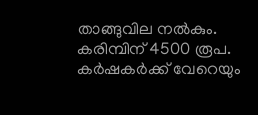താങ്ങുവില നൽകും. കരിമ്പിന് 4500 രൂപ. കർഷകർക്ക് വേറെയും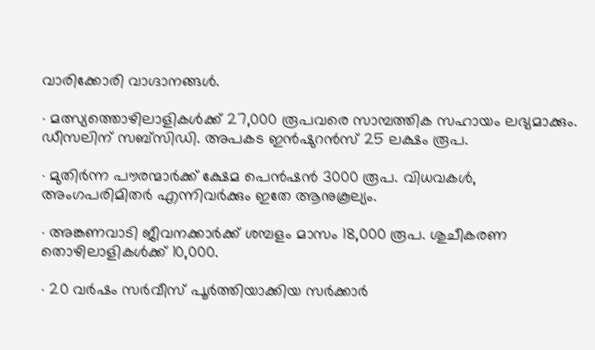വാരിക്കോരി വാഗ്ദാനങ്ങൾ.

∙ മത്സ്യത്തൊഴിലാളികൾക്ക് 27,000 രൂപവരെ സാമ്പത്തിക സഹായം ലഭ്യമാക്കും. ഡീസലിന് സബ്സിഡി. അപകട ഇൻഷുറൻസ് 25 ലക്ഷം രൂപ.

∙ മുതിർന്ന പൗരന്മാർക്ക് ക്ഷേമ പെൻഷൻ 3000 രൂപ. വിധവകൾ, അംഗപരിമിതർ എന്നിവർക്കും ഇതേ ആനുകൂല്യം.

∙ അങ്കണവാടി ജീവനക്കാർക്ക് ശമ്പളം മാസം 18,000 രൂപ. ശുചീകരണ തൊഴിലാളികൾക്ക് 10,000.

∙ 20 വർഷം സർവീസ് പൂർത്തിയാക്കിയ സർക്കാർ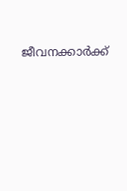ജീവനക്കാർക്ക്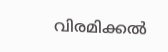വിരമിക്കൽ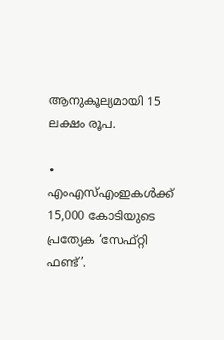ആനുകൂല്യമായി 15 ലക്ഷം രൂപ.

∙ എംഎസ്എംഇകൾക്ക് 15,000 കോടിയുടെ പ്രത്യേക ‘സേഫ്റ്റി ഫണ്ട്’.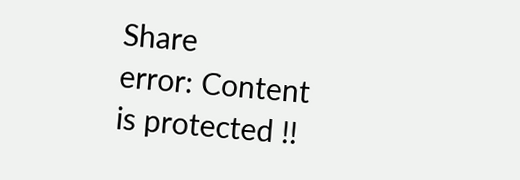Share
error: Content is protected !!